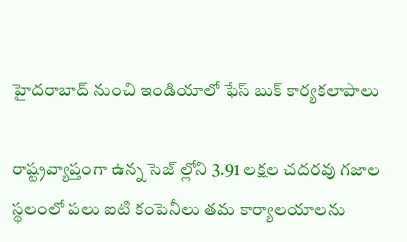హైదరాబాద్ నుంచి ఇండియాలో ఫేస్ బుక్ కార్యకలాపాలు

రాష్ట్రవ్యాప్తంగా ఉన్న సెజ్ ల్లోని 3.91 లక్షల చదరవు గజాల స్థలంలో పలు ఐటి కంపెనీలు తమ కార్యాలయాలను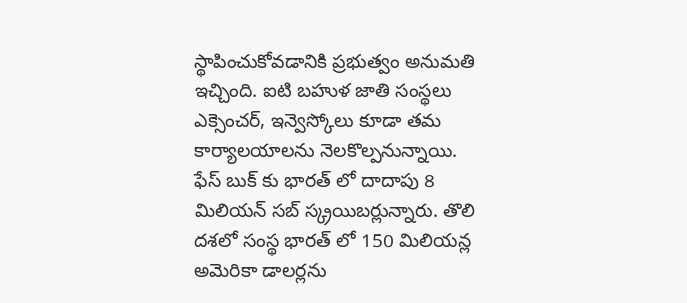స్థాపించుకోవడానికి ప్రభుత్వం అనుమతి ఇచ్చింది. ఐటి బహుళ జాతి సంస్థలు ఎక్సెంచర్, ఇన్వెస్కోలు కూడా తమ కార్యాలయాలను నెలకొల్పనున్నాయి. ఫేస్ బుక్ కు భారత్ లో దాదాపు 8 మిలియన్ సబ్ స్క్రయిబర్లున్నారు. తొలి దశలో సంస్థ భారత్ లో 150 మిలియన్ల అమెరికా డాలర్లను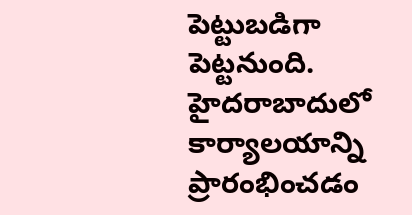పెట్టుబడిగా పెట్టనుంది. హైదరాబాదులో కార్యాలయాన్ని ప్రారంభించడం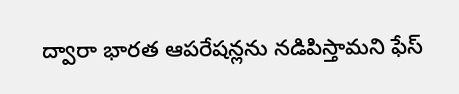ద్వారా భారత ఆపరేషన్లను నడిపిస్తామని ఫేస్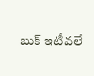బుక్ ఇటీవలే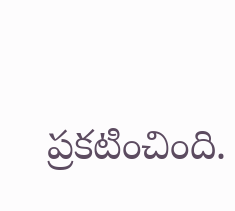ప్రకటించింది.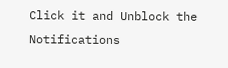Click it and Unblock the Notifications